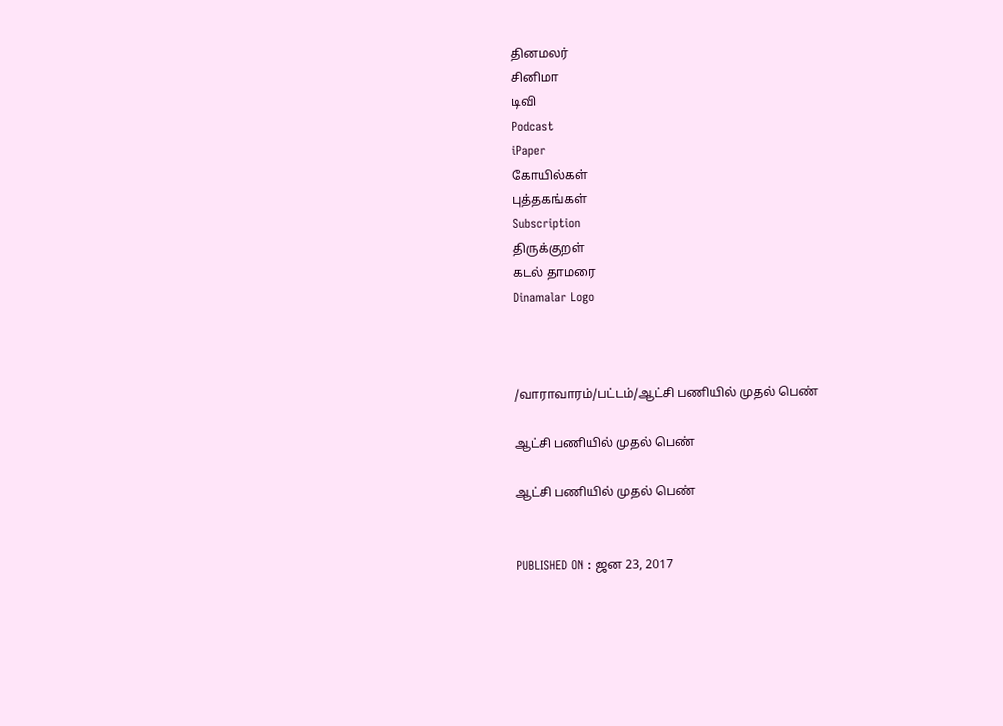தினமலர்
சினிமா
டிவி
Podcast
iPaper
கோயில்கள்
புத்தகங்கள்
Subscription
திருக்குறள்
கடல் தாமரை
Dinamalar Logo



/வாராவாரம்/பட்டம்/ஆட்சி பணியில் முதல் பெண்

ஆட்சி பணியில் முதல் பெண்

ஆட்சி பணியில் முதல் பெண்


PUBLISHED ON : ஜன 23, 2017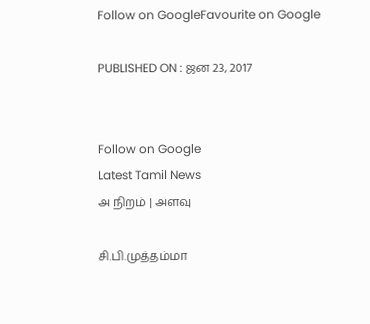Follow on GoogleFavourite on Google

PUBLISHED ON : ஜன 23, 2017


Follow on Google
Latest Tamil News
அ நிறம் | அளவு

சி.பி.முத்தம்மா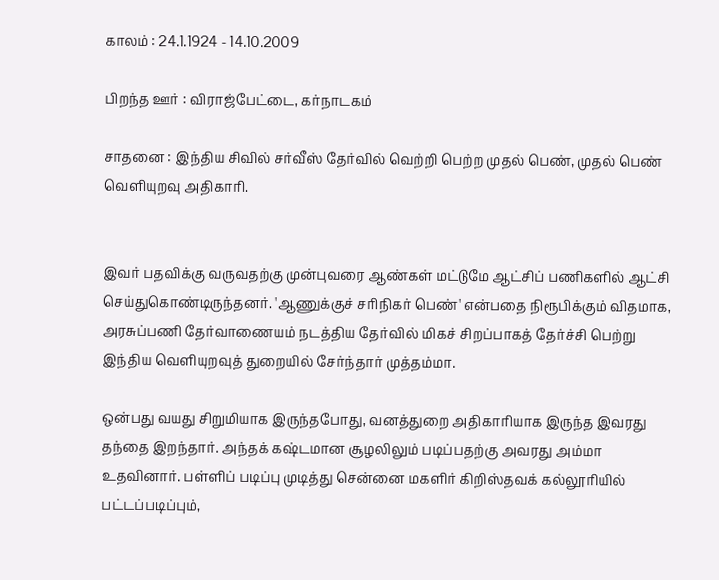காலம் : 24.1.1924 - 14.10.2009

பிறந்த ஊர் : விராஜ்பேட்டை, கர்நாடகம்

சாதனை : இந்திய சிவில் சர்வீஸ் தேர்வில் வெற்றி பெற்ற முதல் பெண், முதல் பெண் வெளியுறவு அதிகாரி.


இவர் பதவிக்கு வருவதற்கு முன்புவரை ஆண்கள் மட்டுமே ஆட்சிப் பணிகளில் ஆட்சி செய்துகொண்டிருந்தனர். 'ஆணுக்குச் சரிநிகர் பெண்' என்பதை நிரூபிக்கும் விதமாக, அரசுப்பணி தேர்வாணையம் நடத்திய தேர்வில் மிகச் சிறப்பாகத் தேர்ச்சி பெற்று இந்திய வெளியுறவுத் துறையில் சேர்ந்தார் முத்தம்மா.

ஒன்பது வயது சிறுமியாக இருந்தபோது, வனத்துறை அதிகாரியாக இருந்த இவரது தந்தை இறந்தார். அந்தக் கஷ்டமான சூழலிலும் படிப்பதற்கு அவரது அம்மா உதவினார். பள்ளிப் படிப்பு முடித்து சென்னை மகளிர் கிறிஸ்தவக் கல்லூரியில் பட்டப்படிப்பும்,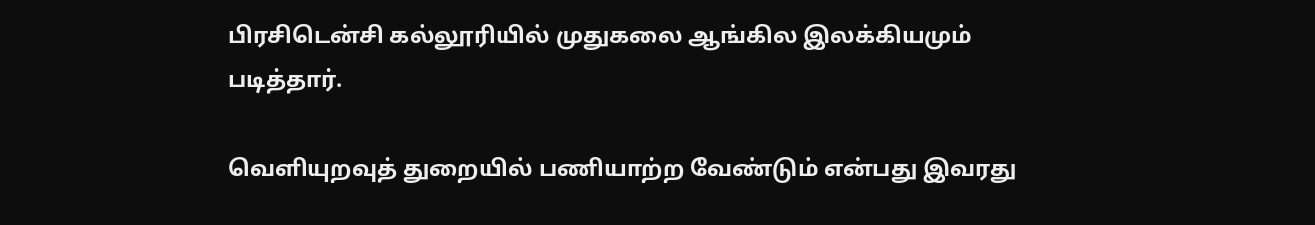பிரசிடென்சி கல்லூரியில் முதுகலை ஆங்கில இலக்கியமும் படித்தார்.

வெளியுறவுத் துறையில் பணியாற்ற வேண்டும் என்பது இவரது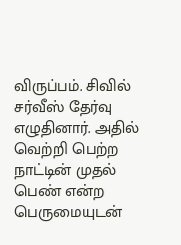விருப்பம். சிவில் சர்வீஸ் தேர்வு எழுதினார். அதில் வெற்றி பெற்ற நாட்டின் முதல் பெண் என்ற பெருமையுடன்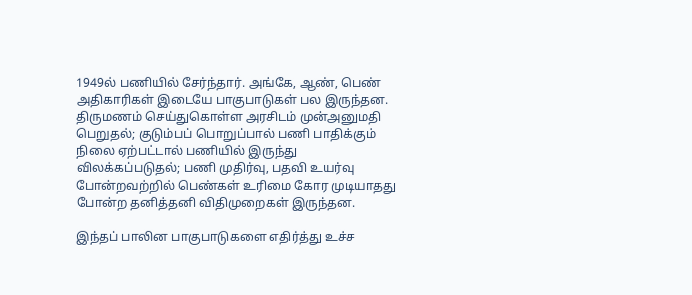1949ல் பணியில் சேர்ந்தார். அங்கே, ஆண், பெண் அதிகாரிகள் இடையே பாகுபாடுகள் பல இருந்தன. திருமணம் செய்துகொள்ள அரசிடம் முன்அனுமதி பெறுதல்; குடும்பப் பொறுப்பால் பணி பாதிக்கும் நிலை ஏற்பட்டால் பணியில் இருந்து விலக்கப்படுதல்; பணி முதிர்வு, பதவி உயர்வு போன்றவற்றில் பெண்கள் உரிமை கோர முடியாதது போன்ற தனித்தனி விதிமுறைகள் இருந்தன.

இந்தப் பாலின பாகுபாடுகளை எதிர்த்து உச்ச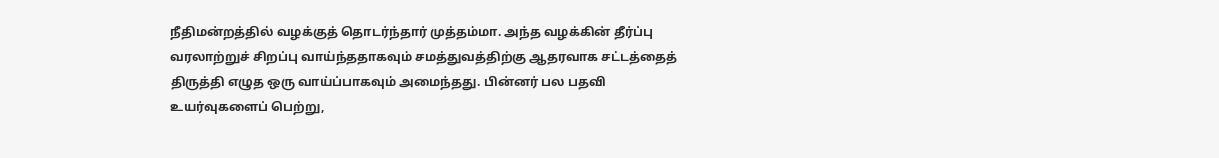நீதிமன்றத்தில் வழக்குத் தொடர்ந்தார் முத்தம்மா. அந்த வழக்கின் தீர்ப்பு வரலாற்றுச் சிறப்பு வாய்ந்ததாகவும் சமத்துவத்திற்கு ஆதரவாக சட்டத்தைத் திருத்தி எழுத ஒரு வாய்ப்பாகவும் அமைந்தது. பின்னர் பல பதவி உயர்வுகளைப் பெற்று,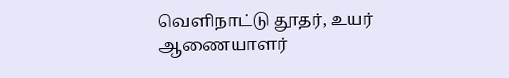வெளிநாட்டு தூதர், உயர் ஆணையாளர்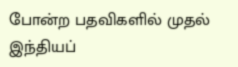போன்ற பதவிகளில் முதல் இந்தியப்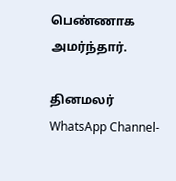பெண்ணாக அமர்ந்தார்.

தினமலர் WhatsApp Channel-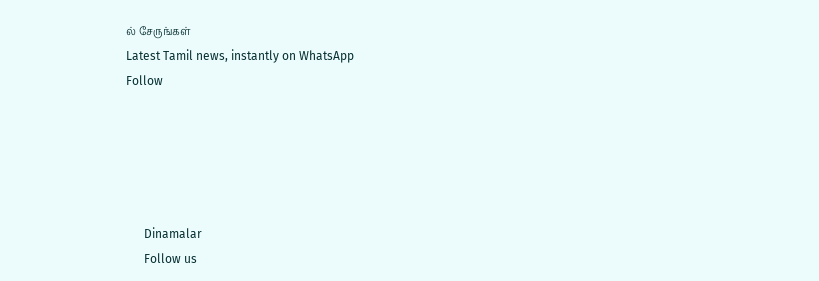ல் சேருங்கள்
Latest Tamil news, instantly on WhatsApp
Follow





      Dinamalar
      Follow us